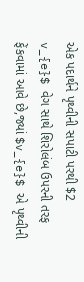એક પદાર્થને પૃથ્વીની સપાટી પરથી $2 v_{e}$ વેગ સાથે શિરોલંબ ઉપરની તરફ ફેંકવામાં આવે છે,જ્યાં $v_{e}$ એ પૃથ્વીની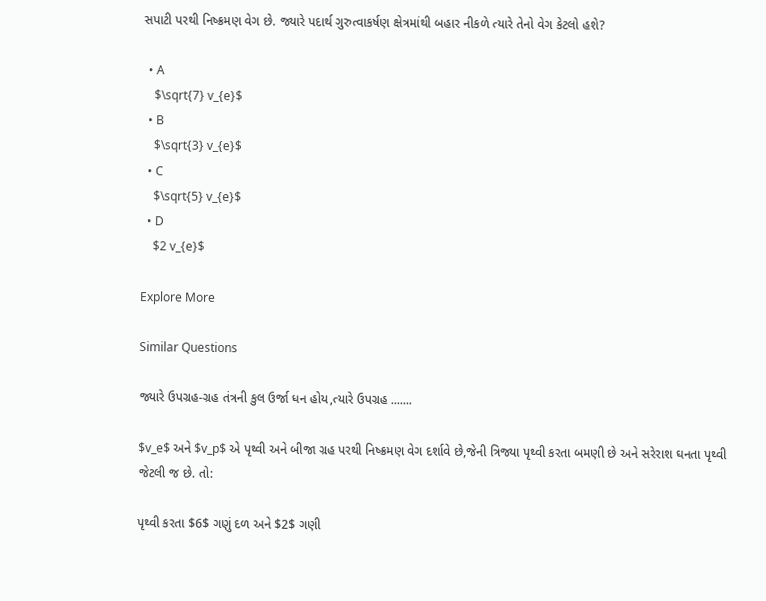સપાટી પરથી નિષ્ક્રમણ વેગ છે. જ્યારે પદાર્થ ગુરુત્વાકર્ષણ ક્ષેત્રમાંથી બહાર નીકળે ત્યારે તેનો વેગ કેટલો હશે?

  • A
    $\sqrt{7} v_{e}$
  • B
    $\sqrt{3} v_{e}$
  • C
    $\sqrt{5} v_{e}$
  • D
    $2 v_{e}$

Explore More

Similar Questions

જ્યારે ઉપગ્રહ-ગ્રહ તંત્રની કુલ ઉર્જા ધન હોય,ત્યારે ઉપગ્રહ .......

$v_e$ અને $v_p$ એ પૃથ્વી અને બીજા ગ્રહ પરથી નિષ્ક્રમણ વેગ દર્શાવે છે,જેની ત્રિજ્યા પૃથ્વી કરતા બમણી છે અને સરેરાશ ઘનતા પૃથ્વી જેટલી જ છે. તો:

પૃથ્વી કરતા $6$ ગણું દળ અને $2$ ગણી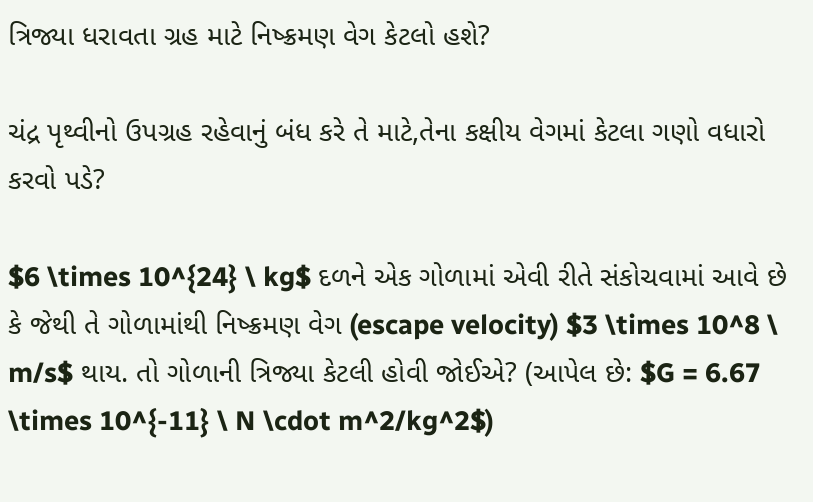ત્રિજ્યા ધરાવતા ગ્રહ માટે નિષ્ક્રમણ વેગ કેટલો હશે?

ચંદ્ર પૃથ્વીનો ઉપગ્રહ રહેવાનું બંધ કરે તે માટે,તેના કક્ષીય વેગમાં કેટલા ગણો વધારો કરવો પડે?

$6 \times 10^{24} \ kg$ દળને એક ગોળામાં એવી રીતે સંકોચવામાં આવે છે કે જેથી તે ગોળામાંથી નિષ્ક્રમણ વેગ (escape velocity) $3 \times 10^8 \ m/s$ થાય. તો ગોળાની ત્રિજ્યા કેટલી હોવી જોઈએ? (આપેલ છે: $G = 6.67 \times 10^{-11} \ N \cdot m^2/kg^2$)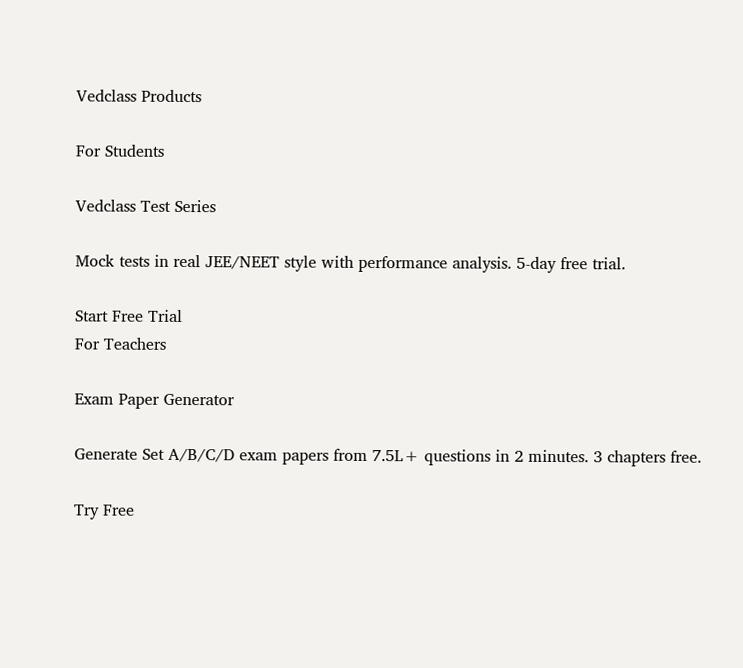Vedclass Products

For Students

Vedclass Test Series

Mock tests in real JEE/NEET style with performance analysis. 5-day free trial.

Start Free Trial
For Teachers

Exam Paper Generator

Generate Set A/B/C/D exam papers from 7.5L+ questions in 2 minutes. 3 chapters free.

Try Free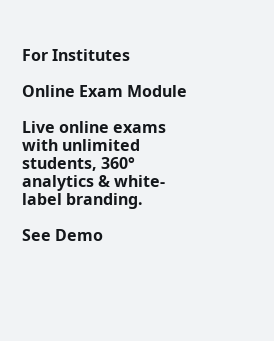For Institutes

Online Exam Module

Live online exams with unlimited students, 360° analytics & white-label branding.

See Demo